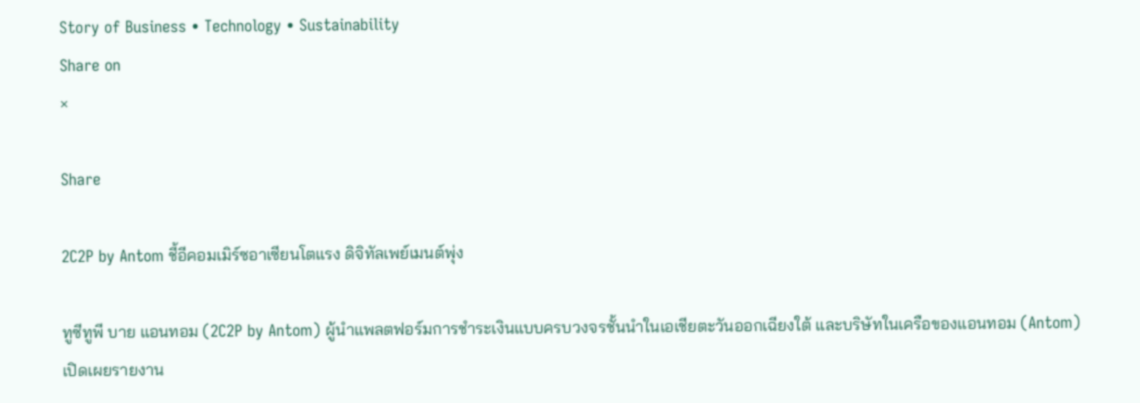Story of Business • Technology • Sustainability
Share on
×

Share

2C2P by Antom ชี้อีคอมเมิร์ซอาเซียนโตแรง ดิจิทัลเพย์เมนต์พุ่ง

ทูซีทูพี บาย แอนทอม (2C2P by Antom) ผู้นำแพลตฟอร์มการชำระเงินแบบครบวงจรชั้นนำในเอเชียตะวันออกเฉียงใต้ และบริษัทในเครือของแอนทอม (Antom) เปิดเผยรายงาน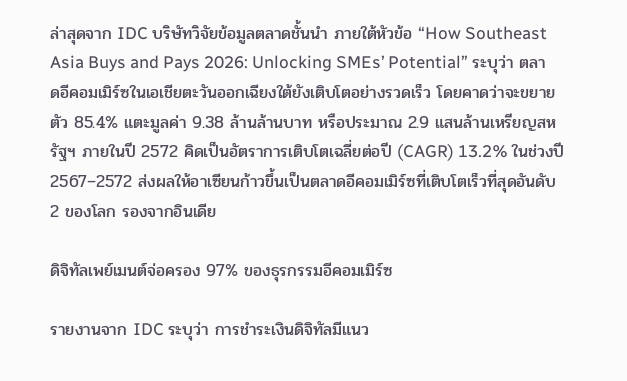ล่าสุดจาก IDC บริษัทวิจัยข้อมูลตลาดชั้นนำ ภายใต้หัวข้อ “How Southeast Asia Buys and Pays 2026: Unlocking SMEs’ Potential” ระบุว่า ตลาดอีคอมเมิร์ซในเอเชียตะวันออกเฉียงใต้ยังเติบโตอย่างรวดเร็ว โดยคาดว่าจะขยายตัว 85.4% แตะมูลค่า 9.38 ล้านล้านบาท หรือประมาณ 2.9 แสนล้านเหรียญสหรัฐฯ ภายในปี 2572 คิดเป็นอัตราการเติบโตเฉลี่ยต่อปี (CAGR) 13.2% ในช่วงปี 2567–2572 ส่งผลให้อาเซียนก้าวขึ้นเป็นตลาดอีคอมเมิร์ซที่เติบโตเร็วที่สุดอันดับ 2 ของโลก รองจากอินเดีย

ดิจิทัลเพย์เมนต์จ่อครอง 97% ของธุรกรรมอีคอมเมิร์ซ

รายงานจาก IDC ระบุว่า การชำระเงินดิจิทัลมีแนว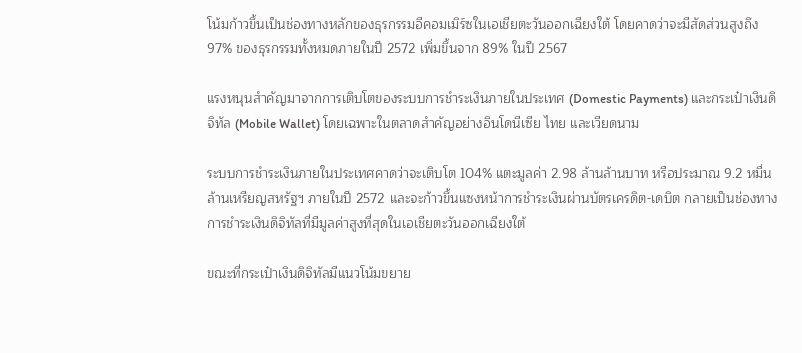โน้มก้าวขึ้นเป็นช่องทางหลักของธุรกรรมอีคอมเมิร์ซในเอเชียตะวันออกเฉียงใต้ โดยคาดว่าจะมีสัดส่วนสูงถึง 97% ของธุรกรรมทั้งหมดภายในปี 2572 เพิ่มขึ้นจาก 89% ในปี 2567

แรงหนุนสำคัญมาจากการเติบโตของระบบการชำระเงินภายในประเทศ (Domestic Payments) และกระเป๋าเงินดิจิทัล (Mobile Wallet) โดยเฉพาะในตลาดสำคัญอย่างอินโดนีเซีย ไทย และเวียดนาม

ระบบการชำระเงินภายในประเทศคาดว่าจะเติบโต 104% แตะมูลค่า 2.98 ล้านล้านบาท หรือประมาณ 9.2 หมื่นล้านเหรียญสหรัฐฯ ภายในปี 2572 และจะก้าวขึ้นแซงหน้าการชำระเงินผ่านบัตรเครดิต-เดบิต กลายเป็นช่องทางการชำระเงินดิจิทัลที่มีมูลค่าสูงที่สุดในเอเชียตะวันออกเฉียงใต้

ขณะที่กระเป๋าเงินดิจิทัลมีแนวโน้มขยาย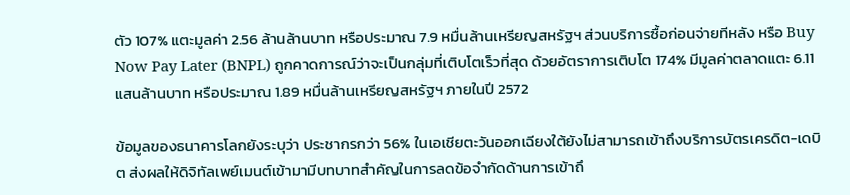ตัว 107% แตะมูลค่า 2.56 ล้านล้านบาท หรือประมาณ 7.9 หมื่นล้านเหรียญสหรัฐฯ ส่วนบริการซื้อก่อนจ่ายทีหลัง หรือ Buy Now Pay Later (BNPL) ถูกคาดการณ์ว่าจะเป็นกลุ่มที่เติบโตเร็วที่สุด ด้วยอัตราการเติบโต 174% มีมูลค่าตลาดแตะ 6.11 แสนล้านบาท หรือประมาณ 1.89 หมื่นล้านเหรียญสหรัฐฯ ภายในปี 2572

ข้อมูลของธนาคารโลกยังระบุว่า ประชากรกว่า 56% ในเอเชียตะวันออกเฉียงใต้ยังไม่สามารถเข้าถึงบริการบัตรเครดิต-เดบิต ส่งผลให้ดิจิทัลเพย์เมนต์เข้ามามีบทบาทสำคัญในการลดข้อจำกัดด้านการเข้าถึ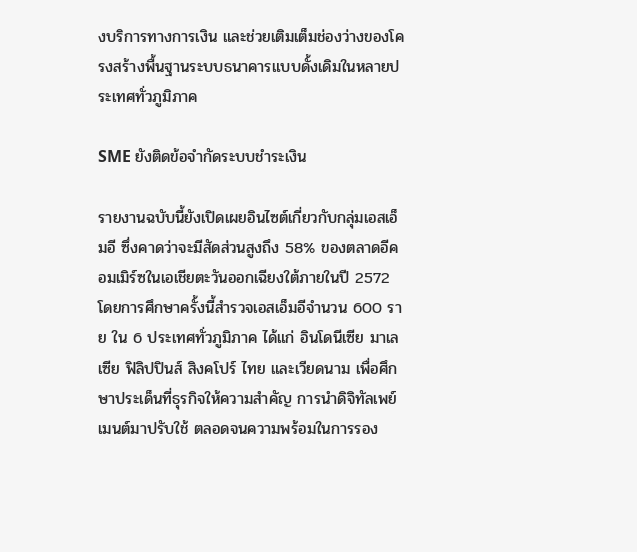งบริการทางการเงิน และช่วยเติมเต็มช่องว่างของโครงสร้างพื้นฐานระบบธนาคารแบบดั้งเดิมในหลายประเทศทั่วภูมิภาค

SME ยังติดข้อจำกัดระบบชำระเงิน

รายงานฉบับนี้ยังเปิดเผยอินไซต์เกี่ยวกับกลุ่มเอสเอ็มอี ซึ่งคาดว่าจะมีสัดส่วนสูงถึง 58% ของตลาดอีคอมเมิร์ซในเอเชียตะวันออกเฉียงใต้ภายในปี 2572 โดยการศึกษาครั้งนี้สำรวจเอสเอ็มอีจำนวน 600 ราย ใน 6 ประเทศทั่วภูมิภาค ได้แก่ อินโดนีเซีย มาเลเซีย ฟิลิปปินส์ สิงคโปร์ ไทย และเวียดนาม เพื่อศึกษาประเด็นที่ธุรกิจให้ความสำคัญ การนำดิจิทัลเพย์เมนต์มาปรับใช้ ตลอดจนความพร้อมในการรอง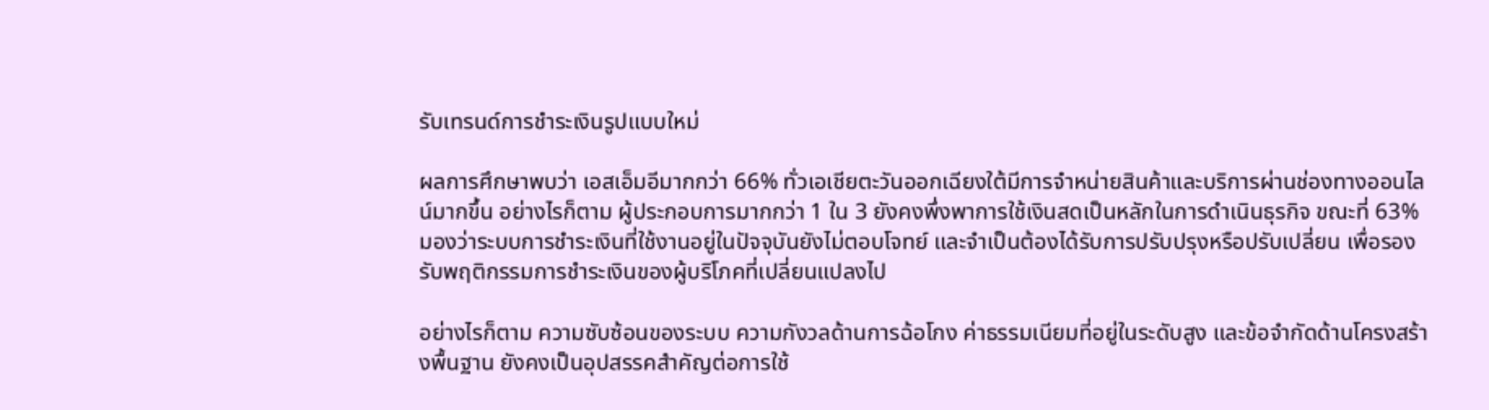รับเทรนด์การชำระเงินรูปแบบใหม่

ผลการศึกษาพบว่า เอสเอ็มอีมากกว่า 66% ทั่วเอเชียตะวันออกเฉียงใต้มีการจำหน่ายสินค้าและบริการผ่านช่องทางออนไลน์มากขึ้น อย่างไรก็ตาม ผู้ประกอบการมากกว่า 1 ใน 3 ยังคงพึ่งพาการใช้เงินสดเป็นหลักในการดำเนินธุรกิจ ขณะที่ 63% มองว่าระบบการชำระเงินที่ใช้งานอยู่ในปัจจุบันยังไม่ตอบโจทย์ และจำเป็นต้องได้รับการปรับปรุงหรือปรับเปลี่ยน เพื่อรองรับพฤติกรรมการชำระเงินของผู้บริโภคที่เปลี่ยนแปลงไป

อย่างไรก็ตาม ความซับซ้อนของระบบ ความกังวลด้านการฉ้อโกง ค่าธรรมเนียมที่อยู่ในระดับสูง และข้อจำกัดด้านโครงสร้างพื้นฐาน ยังคงเป็นอุปสรรคสำคัญต่อการใช้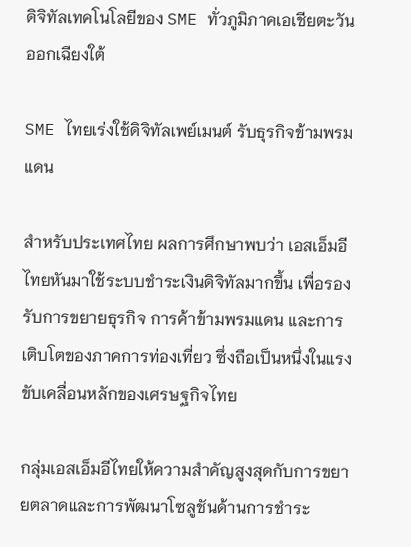ดิจิทัลเทคโนโลยีของ SME ทั่วภูมิภาคเอเชียตะวันออกเฉียงใต้

SME ไทยเร่งใช้ดิจิทัลเพย์เมนต์ รับธุรกิจข้ามพรมแดน

สำหรับประเทศไทย ผลการศึกษาพบว่า เอสเอ็มอีไทยหันมาใช้ระบบชำระเงินดิจิทัลมากขึ้น เพื่อรองรับการขยายธุรกิจ การค้าข้ามพรมแดน และการเติบโตของภาคการท่องเที่ยว ซึ่งถือเป็นหนึ่งในแรงขับเคลื่อนหลักของเศรษฐกิจไทย

กลุ่มเอสเอ็มอีไทยให้ความสำคัญสูงสุดกับการขยายตลาดและการพัฒนาโซลูชันด้านการชำระ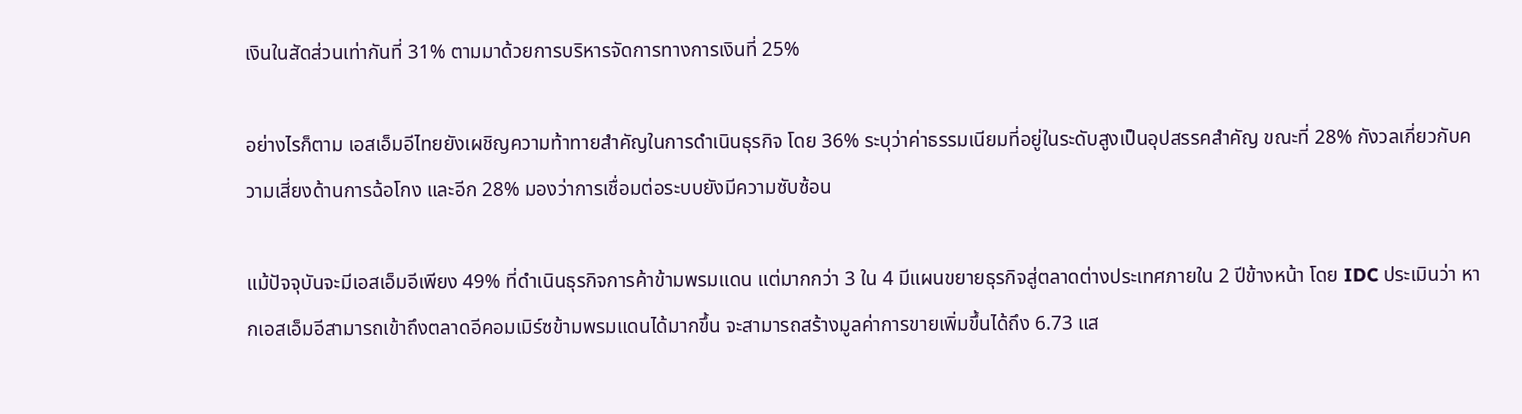เงินในสัดส่วนเท่ากันที่ 31% ตามมาด้วยการบริหารจัดการทางการเงินที่ 25%

อย่างไรก็ตาม เอสเอ็มอีไทยยังเผชิญความท้าทายสำคัญในการดำเนินธุรกิจ โดย 36% ระบุว่าค่าธรรมเนียมที่อยู่ในระดับสูงเป็นอุปสรรคสำคัญ ขณะที่ 28% กังวลเกี่ยวกับความเสี่ยงด้านการฉ้อโกง และอีก 28% มองว่าการเชื่อมต่อระบบยังมีความซับซ้อน

แม้ปัจจุบันจะมีเอสเอ็มอีเพียง 49% ที่ดำเนินธุรกิจการค้าข้ามพรมแดน แต่มากกว่า 3 ใน 4 มีแผนขยายธุรกิจสู่ตลาดต่างประเทศภายใน 2 ปีข้างหน้า โดย IDC ประเมินว่า หากเอสเอ็มอีสามารถเข้าถึงตลาดอีคอมเมิร์ซข้ามพรมแดนได้มากขึ้น จะสามารถสร้างมูลค่าการขายเพิ่มขึ้นได้ถึง 6.73 แส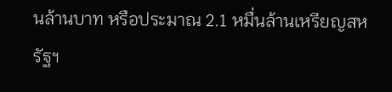นล้านบาท หรือประมาณ 2.1 หมื่นล้านเหรียญสหรัฐฯ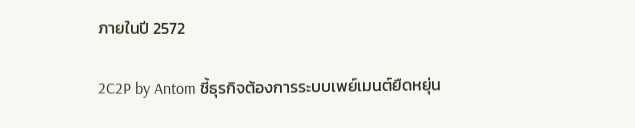ภายในปี 2572

2C2P by Antom ชี้ธุรกิจต้องการระบบเพย์เมนต์ยืดหยุ่น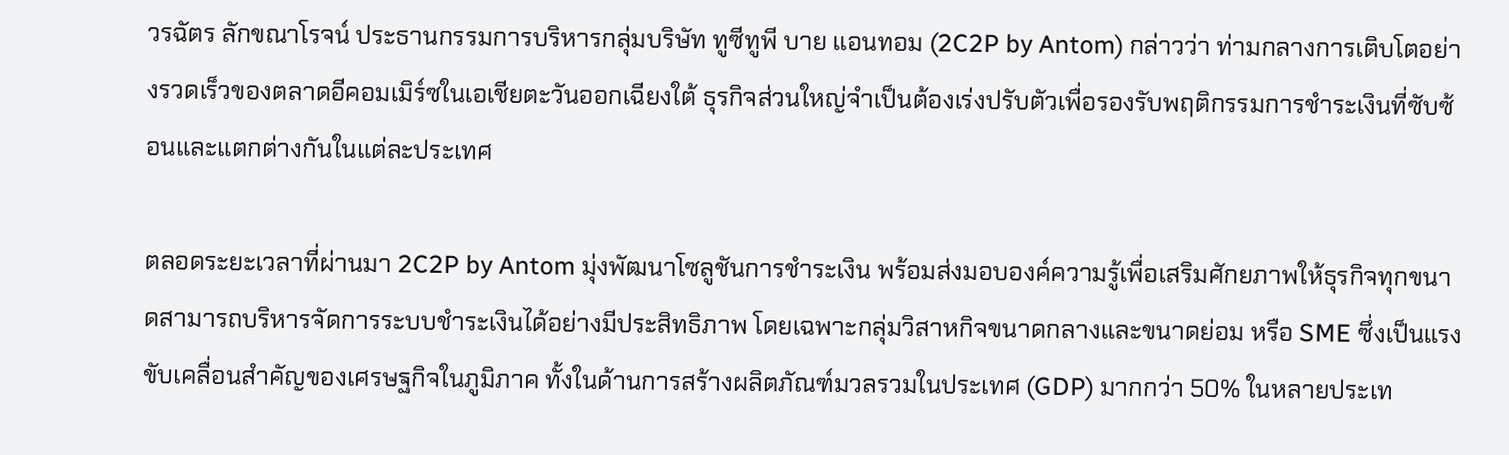วรฉัตร ลักขณาโรจน์ ประธานกรรมการบริหารกลุ่มบริษัท ทูซีทูพี บาย แอนทอม (2C2P by Antom) กล่าวว่า ท่ามกลางการเติบโตอย่างรวดเร็วของตลาดอีคอมเมิร์ซในเอเชียตะวันออกเฉียงใต้ ธุรกิจส่วนใหญ่จำเป็นต้องเร่งปรับตัวเพื่อรองรับพฤติกรรมการชำระเงินที่ซับซ้อนและแตกต่างกันในแต่ละประเทศ

ตลอดระยะเวลาที่ผ่านมา 2C2P by Antom มุ่งพัฒนาโซลูชันการชำระเงิน พร้อมส่งมอบองค์ความรู้เพื่อเสริมศักยภาพให้ธุรกิจทุกขนาดสามารถบริหารจัดการระบบชำระเงินได้อย่างมีประสิทธิภาพ โดยเฉพาะกลุ่มวิสาหกิจขนาดกลางและขนาดย่อม หรือ SME ซึ่งเป็นแรงขับเคลื่อนสำคัญของเศรษฐกิจในภูมิภาค ทั้งในด้านการสร้างผลิตภัณฑ์มวลรวมในประเทศ (GDP) มากกว่า 50% ในหลายประเท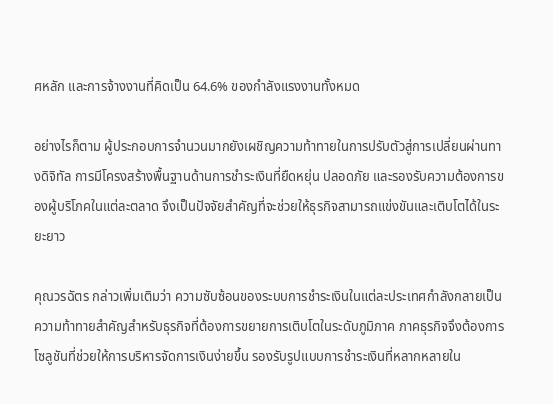ศหลัก และการจ้างงานที่คิดเป็น 64.6% ของกำลังแรงงานทั้งหมด

อย่างไรก็ตาม ผู้ประกอบการจำนวนมากยังเผชิญความท้าทายในการปรับตัวสู่การเปลี่ยนผ่านทางดิจิทัล การมีโครงสร้างพื้นฐานด้านการชำระเงินที่ยืดหยุ่น ปลอดภัย และรองรับความต้องการของผู้บริโภคในแต่ละตลาด จึงเป็นปัจจัยสำคัญที่จะช่วยให้ธุรกิจสามารถแข่งขันและเติบโตได้ในระยะยาว

คุณวรฉัตร กล่าวเพิ่มเติมว่า ความซับซ้อนของระบบการชำระเงินในแต่ละประเทศกำลังกลายเป็นความท้าทายสำคัญสำหรับธุรกิจที่ต้องการขยายการเติบโตในระดับภูมิภาค ภาคธุรกิจจึงต้องการโซลูชันที่ช่วยให้การบริหารจัดการเงินง่ายขึ้น รองรับรูปแบบการชำระเงินที่หลากหลายใน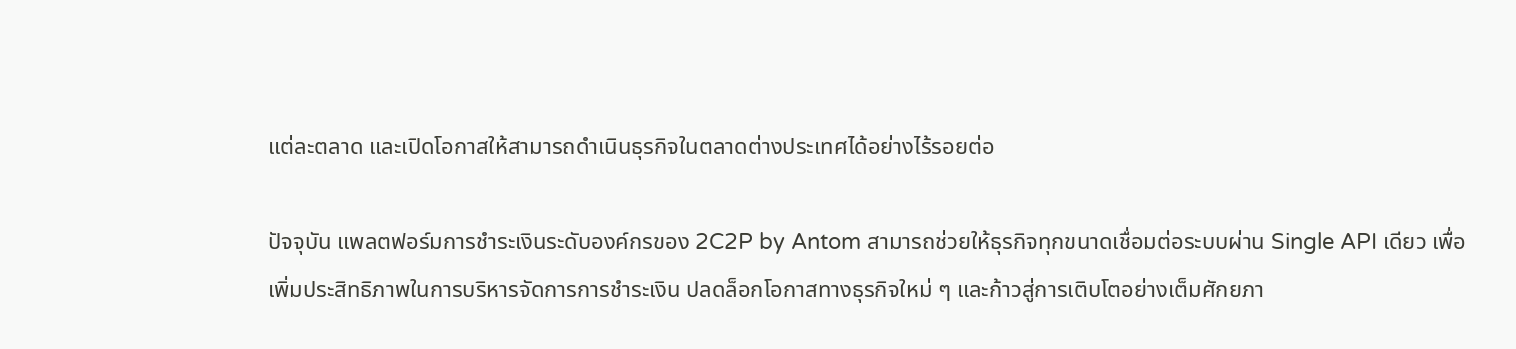แต่ละตลาด และเปิดโอกาสให้สามารถดำเนินธุรกิจในตลาดต่างประเทศได้อย่างไร้รอยต่อ

ปัจจุบัน แพลตฟอร์มการชำระเงินระดับองค์กรของ 2C2P by Antom สามารถช่วยให้ธุรกิจทุกขนาดเชื่อมต่อระบบผ่าน Single API เดียว เพื่อเพิ่มประสิทธิภาพในการบริหารจัดการการชำระเงิน ปลดล็อกโอกาสทางธุรกิจใหม่ ๆ และก้าวสู่การเติบโตอย่างเต็มศักยภา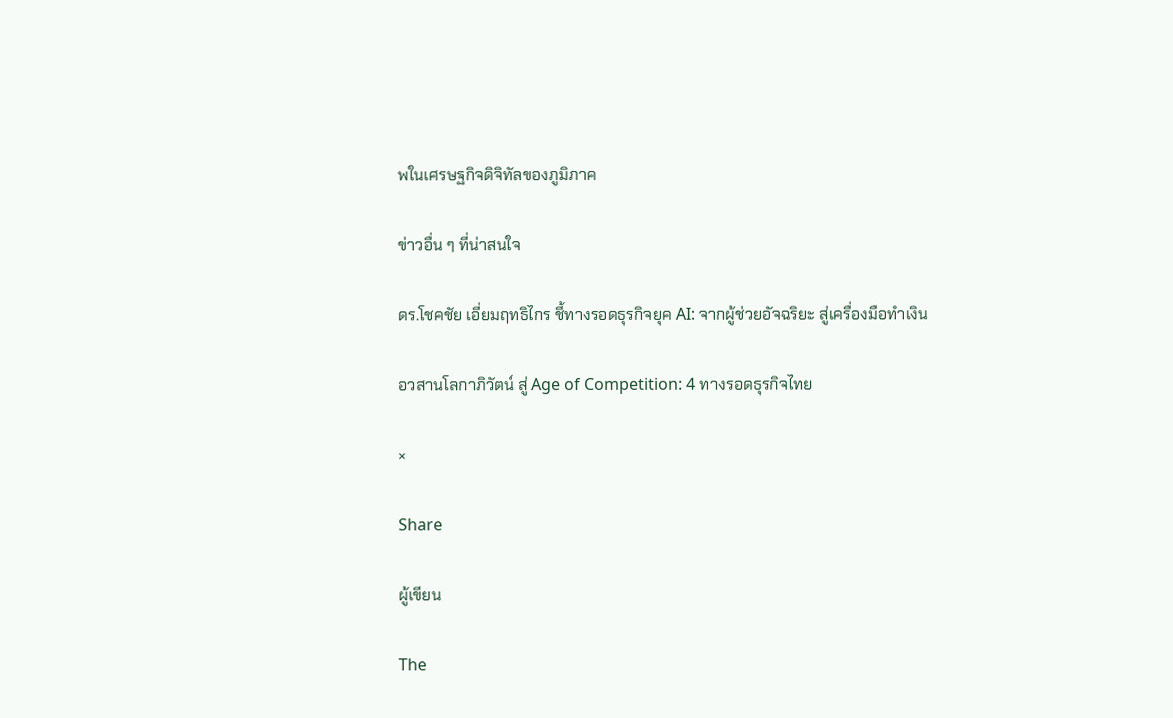พในเศรษฐกิจดิจิทัลของภูมิภาค

ข่าวอื่น ๆ ที่น่าสนใจ

ดร.โชคชัย เอี่ยมฤทธิไกร ชี้ทางรอดธุรกิจยุค AI: จากผู้ช่วยอัจฉริยะ สู่เครื่องมือทำเงิน

อวสานโลกาภิวัตน์ สู่ Age of Competition: 4 ทางรอดธุรกิจไทย

×

Share

ผู้เขียน

The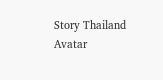Story Thailand Avatar